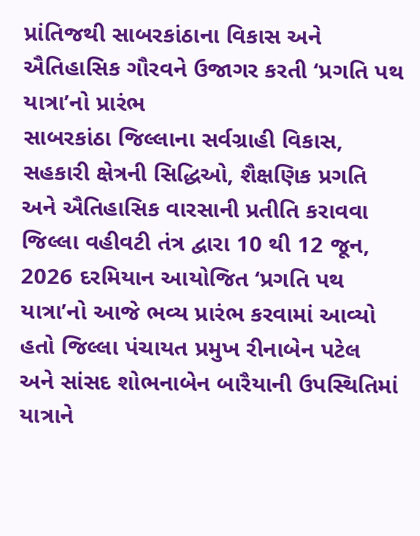પ્રાંતિજથી સાબરકાંઠાના વિકાસ અને ઐતિહાસિક ગૌરવને ઉજાગર કરતી ‘પ્રગતિ પથ યાત્રા’નો પ્રારંભ
સાબરકાંઠા જિલ્લાના સર્વગ્રાહી વિકાસ, સહકારી ક્ષેત્રની સિદ્ધિઓ, શૈક્ષણિક પ્રગતિ અને ઐતિહાસિક વારસાની પ્રતીતિ કરાવવા જિલ્લા વહીવટી તંત્ર દ્વારા 10 થી 12 જૂન, 2026 દરમિયાન આયોજિત ‘પ્રગતિ પથ યાત્રા’નો આજે ભવ્ય પ્રારંભ કરવામાં આવ્યો હતો જિલ્લા પંચાયત પ્રમુખ રીનાબેન પટેલ અને સાંસદ શોભનાબેન બારૈયાની ઉપસ્થિતિમાં યાત્રાને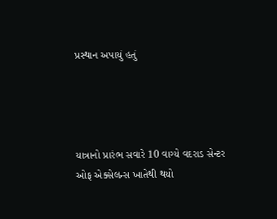પ્રસ્થાન અપાયું હતું




યાત્રાનો પ્રારંભ સવારે 10 વાગ્યે વદરાડ સેન્ટર ઓફ એક્સેલન્સ ખાતેથી થયો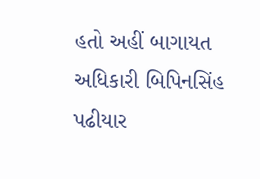હતો અહીં બાગાયત અધિકારી બિપિનસિંહ પઢીયાર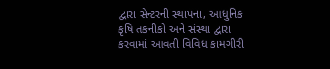દ્વારા સેન્ટરની સ્થાપના, આધુનિક કૃષિ તકનીકો અને સંસ્થા દ્વારા કરવામાં આવતી વિવિધ કામગીરી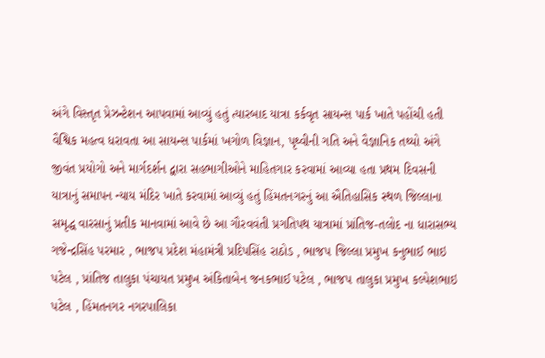અંગે વિસ્તૃત પ્રેઝન્ટેશન આપવામાં આવ્યું હતું ત્યારબાદ યાત્રા કર્કવૃત સાયન્સ પાર્ક ખાતે પહોંચી હતી વૈશ્વિક મહત્વ ધરાવતા આ સાયન્સ પાર્કમાં ખગોળ વિજ્ઞાન, પૃથ્વીની ગતિ અને વૈજ્ઞાનિક તથ્યો અંગે જીવંત પ્રયોગો અને માર્ગદર્શન દ્વારા સહભાગીઓને માહિતગાર કરવામાં આવ્યા હતા પ્રથમ દિવસની યાત્રાનું સમાપન ન્યાય મંદિર ખાતે કરવામાં આવ્યું હતું હિંમતનગરનું આ ઐતિહાસિક સ્થળ જિલ્લાના સમૃદ્ધ વારસાનું પ્રતીક માનવામાં આવે છે આ ગૌરવવંતી પ્રગતિપથ યાત્રામાં પ્રાંતિજ-તલોદ ના ધારાસભ્ય ગજેન્દ્રસિંહ પરમાર , ભાજપ પ્રદેશ મંહામંત્રી પ્રદિપસિંહ રાઠોડ , ભાજપ જિલ્લા પ્રમુખ કનુભાઈ ભાઇ પટેલ , પ્રાંતિજ તાલુકા પંચાયત પ્રમુખ અંકિતાબેન જનકભાઈ પટેલ , ભાજપ તાલુકા પ્રમુખ કલ્પેશભાઇ પટેલ , હિંમતનગર નગરપાલિકા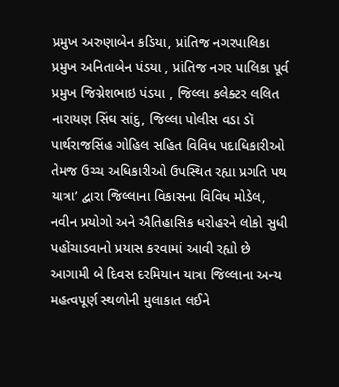પ્રમુખ અરુણાબેન કડિયા, પ્રાંતિજ નગરપાલિકા પ્રમુખ અનિતાબેન પંડયા , પ્રાંતિજ નગર પાલિકા પૂર્વ પ્રમુખ જિગ્નેશભાઇ પંડયા , જિલ્લા કલેક્ટર લલિત નારાયણ સિંઘ સાંદુ, જિલ્લા પોલીસ વડા ડૉ પાર્થરાજસિંહ ગોહિલ સહિત વિવિધ પદાધિકારીઓ તેમજ ઉચ્ચ અધિકારીઓ ઉપસ્થિત રહ્યા પ્રગતિ પથ યાત્રા’ દ્વારા જિલ્લાના વિકાસના વિવિધ મોડેલ, નવીન પ્રયોગો અને ઐતિહાસિક ધરોહરને લોકો સુધી પહોંચાડવાનો પ્રયાસ કરવામાં આવી રહ્યો છે આગામી બે દિવસ દરમિયાન યાત્રા જિલ્લાના અન્ય મહત્વપૂર્ણ સ્થળોની મુલાકાત લઈને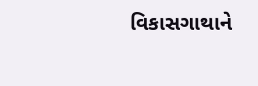વિકાસગાથાને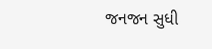જનજન સુધી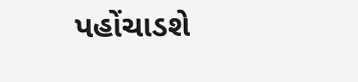પહોંચાડશે